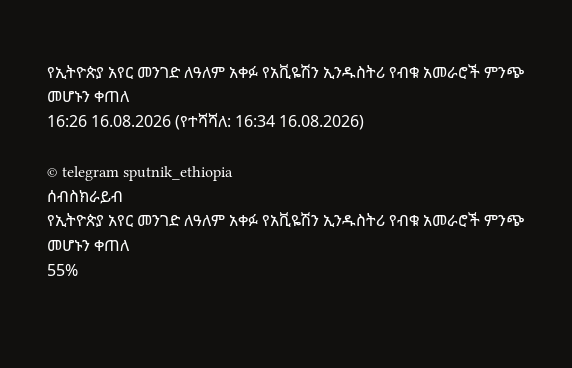የኢትዮጵያ አየር መንገድ ለዓለም አቀፉ የአቪዬሽን ኢንዱስትሪ የብቁ አመራሮች ምንጭ መሆኑን ቀጠለ
16:26 16.08.2026 (የተሻሻለ: 16:34 16.08.2026)

© telegram sputnik_ethiopia
ሰብስክራይብ
የኢትዮጵያ አየር መንገድ ለዓለም አቀፉ የአቪዬሽን ኢንዱስትሪ የብቁ አመራሮች ምንጭ መሆኑን ቀጠለ
55%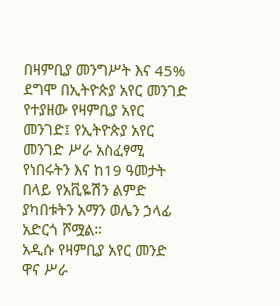በዛምቢያ መንግሥት እና 45% ደግሞ በኢትዮጵያ አየር መንገድ የተያዘው የዛምቢያ አየር መንገድ፤ የኢትዮጵያ አየር መንገድ ሥራ አስፈፃሚ የነበሩትን እና ከ19 ዓመታት በላይ የአቪዬሽን ልምድ ያካበቱትን አማን ወሌን ኃላፊ አድርጎ ሾሟል።
አዲሱ የዛምቢያ አየር መንድ ዋና ሥራ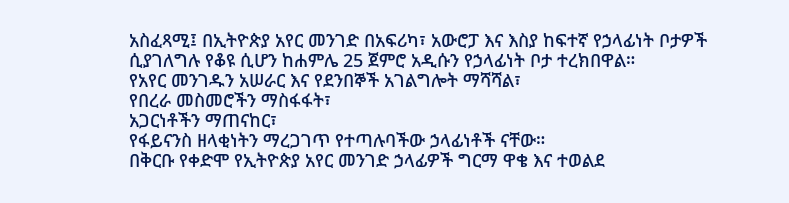አስፈጻሚ፤ በኢትዮጵያ አየር መንገድ በአፍሪካ፣ አውሮፓ እና እስያ ከፍተኛ የኃላፊነት ቦታዎች ሲያገለግሉ የቆዩ ሲሆን ከሐምሌ 25 ጀምሮ አዲሱን የኃላፊነት ቦታ ተረክበዋል።
የአየር መንገዱን አሠራር እና የደንበኞች አገልግሎት ማሻሻል፣
የበረራ መስመሮችን ማስፋፋት፣
አጋርነቶችን ማጠናከር፣
የፋይናንስ ዘላቂነትን ማረጋገጥ የተጣሉባችው ኃላፊነቶች ናቸው።
በቅርቡ የቀድሞ የኢትዮጵያ አየር መንገድ ኃላፊዎች ግርማ ዋቄ እና ተወልደ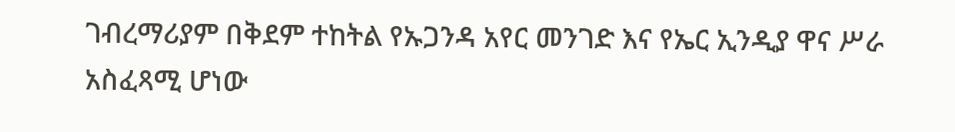ገብረማሪያም በቅደም ተከትል የኡጋንዳ አየር መንገድ እና የኤር ኢንዲያ ዋና ሥራ አስፈጻሚ ሆነው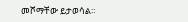መሾማቸው ይታወሳል።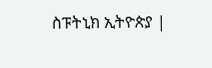ስፑትኒክ ኢትዮጵያ |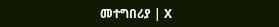መተግበሪያ | X